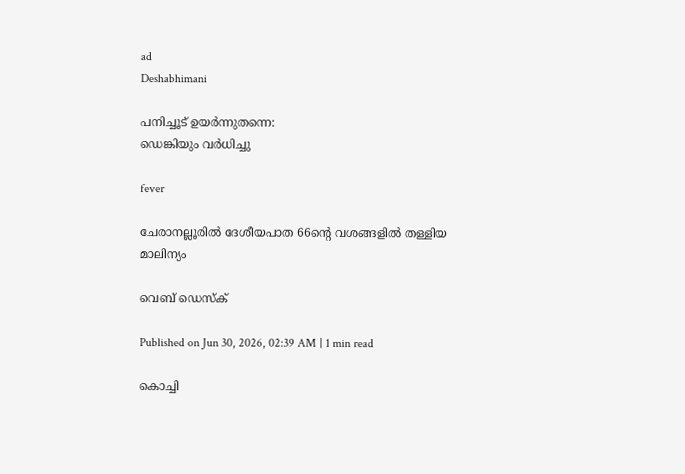ad
Deshabhimani

പനിച്ചൂട് ഉയര്‍ന്നുതന്നെ:
ഡെങ്കിയും വര്‍ധിച്ചു

fever

ചേരാനല്ലൂരില്‍ ദേശീയപാത 66ന്റെ വശങ്ങളില്‍ തള്ളിയ മാലിന്യം

വെബ് ഡെസ്ക്

Published on Jun 30, 2026, 02:39 AM | 1 min read

കൊച്ചി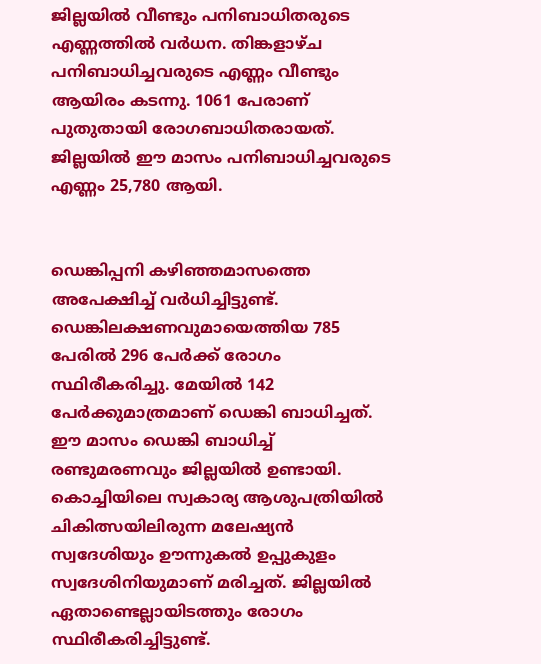ജില്ലയില്‍ വീണ്ടും പനിബാധിതരുടെ എണ്ണത്തില്‍ വര്‍ധന. തിങ്കളാഴ്ച പനിബാധിച്ചവരുടെ എണ്ണം വീണ്ടും ആയിരം കടന്നു. 1061 പേരാണ് പുതുതായി രോഗബാധിതരായത്. ജില്ലയില്‍ ഈ മാസം പനിബാധിച്ചവരുടെ എണ്ണം 25,780 ആയി.


ഡെങ്കിപ്പനി കഴിഞ്ഞമാസത്തെ അപേക്ഷിച്ച് വര്‍ധിച്ചിട്ടുണ്ട്. ഡെങ്കിലക്ഷണവുമായെത്തിയ 785 പേരില്‍ 296 പേര്‍ക്ക് രോഗം സ്ഥിരീകരിച്ചു. മേയിൽ 142 പേര്‍ക്കുമാത്രമാണ് ഡെങ്കി ബാധിച്ചത്. ഈ മാസം ഡെങ്കി ബാധിച്ച് രണ്ടുമരണവും ജില്ലയില്‍ ഉണ്ടായി. കൊച്ചിയിലെ സ്വകാര്യ ആശുപത്രിയില്‍ ചികിത്സയിലിരുന്ന മലേഷ്യന്‍ സ്വദേശിയും ഊന്നുകല്‍ ഉപ്പുകുളം സ്വദേശിനിയുമാണ് മരിച്ചത്. ജില്ലയില്‍ ഏതാണ്ടെല്ലായിടത്തും രോഗം സ്ഥിരീകരിച്ചിട്ടുണ്ട്.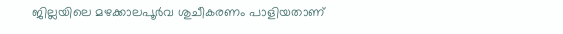ജില്ലയിലെ മഴക്കാലപൂര്‍വ ശുചീകരണം പാളിയതാണ്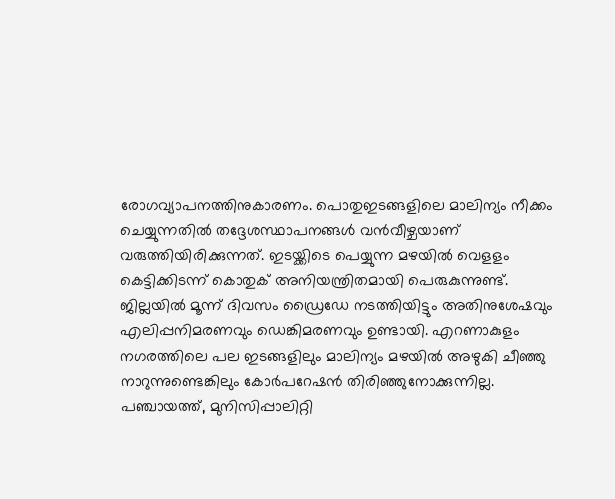രോഗവ്യാപനത്തിനുകാരണം. പൊതുഇടങ്ങളിലെ മാലിന്യം നീക്കം ചെയ്യുന്നതില്‍ തദ്ദേശസ്ഥാപനങ്ങള്‍ വന്‍വീഴ്ചയാണ് വരുത്തിയിരിക്കുന്നത്. ഇടയ്ക്കിടെ പെയ്യുന്ന മഴയില്‍ വെളളം കെട്ടിക്കിടന്ന് കൊതുക് അനിയന്ത്രിതമായി പെരുകുന്നുണ്ട്. ജില്ലയില്‍ മൂന്ന് ദിവസം ഡ്രൈഡേ നടത്തിയിട്ടും അതിനുശേഷവും എലിപ്പനിമരണവും ഡെങ്കിമരണവും ഉണ്ടായി. എറണാകുളം നഗരത്തിലെ പല ഇടങ്ങളിലും മാലിന്യം മഴയില്‍ അഴുകി ചീഞ്ഞു നാറുന്നുണ്ടെങ്കിലും കോര്‍പറേഷന്‍ തിരിഞ്ഞുനോക്കുന്നില്ല. പഞ്ചായത്ത്, മുനിസിപ്പാലിറ്റി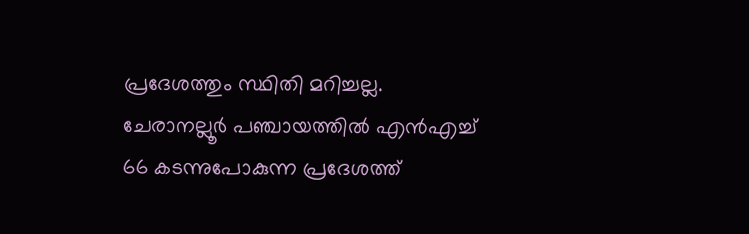പ്രദേശത്തും സ്ഥിതി മറിച്ചല്ല. ചേരാനല്ലൂര്‍ പഞ്ചായത്തില്‍ എന്‍എച്ച് 66 കടന്നുപോകുന്ന പ്രദേശത്ത്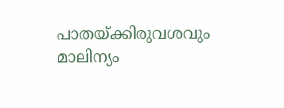പാതയ്ക്കിരുവശവും മാലിന്യം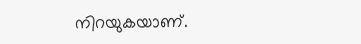നിറയുകയാണ്.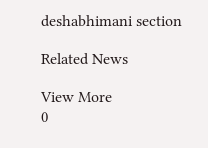deshabhimani section

Related News

View More
0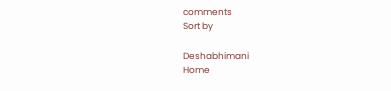comments
Sort by

Deshabhimani
Home